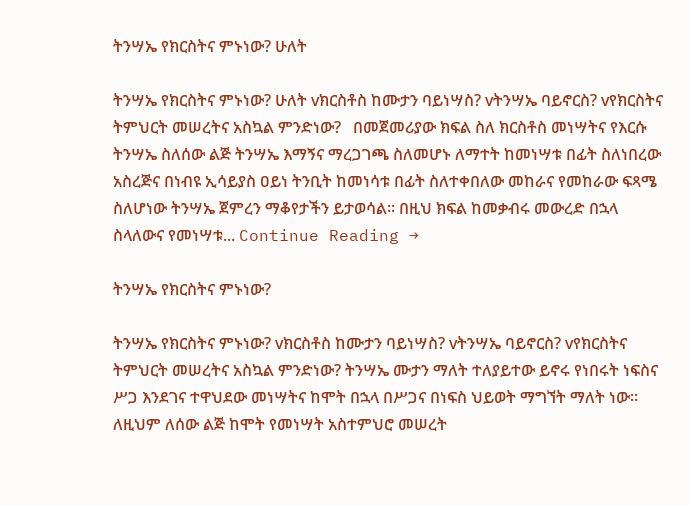ትንሣኤ የክርስትና ምኑነው? ሁለት

ትንሣኤ የክርስትና ምኑነው? ሁለት vክርስቶስ ከሙታን ባይነሣስ? vትንሣኤ ባይኖርስ? vየክርስትና ትምህርት መሠረትና አስኳል ምንድነው?   በመጀመሪያው ክፍል ስለ ክርስቶስ መነሣትና የእርሱ ትንሣኤ ስለሰው ልጅ ትንሣኤ እማኝና ማረጋገጫ ስለመሆኑ ለማተት ከመነሣቱ በፊት ስለነበረው አስረጅና በነብዩ ኢሳይያስ ዐይነ ትንቢት ከመነሳቱ በፊት ስለተቀበለው መከራና የመከራው ፍጻሜ ስለሆነው ትንሣኤ ጀምረን ማቆየታችን ይታወሳል፡፡ በዚህ ክፍል ከመቃብሩ መውረድ በኋላ ስላለውና የመነሣቱ... Continue Reading →

ትንሣኤ የክርስትና ምኑነው?

ትንሣኤ የክርስትና ምኑነው? vክርስቶስ ከሙታን ባይነሣስ? vትንሣኤ ባይኖርስ? vየክርስትና ትምህርት መሠረትና አስኳል ምንድነው? ትንሣኤ ሙታን ማለት ተለያይተው ይኖሩ የነበሩት ነፍስና ሥጋ እንደገና ተዋህደው መነሣትና ከሞት በኋላ በሥጋና በነፍስ ህይወት ማግኘት ማለት ነው፡፡ ለዚህም ለሰው ልጅ ከሞት የመነሣት አስተምህሮ መሠረት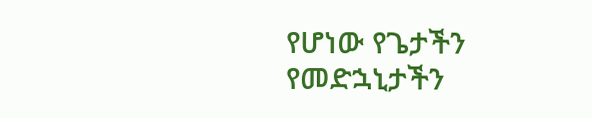የሆነው የጌታችን የመድኋኒታችን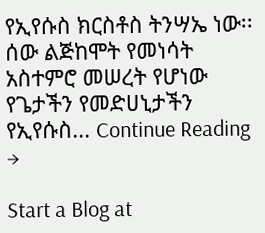የኢየሱስ ክርስቶስ ትንሣኤ ነው፡፡ ሰው ልጅከሞት የመነሳት አስተምሮ መሠረት የሆነው የጌታችን የመድሀኒታችን የኢየሱስ... Continue Reading →

Start a Blog at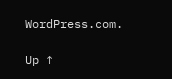WordPress.com.

Up ↑